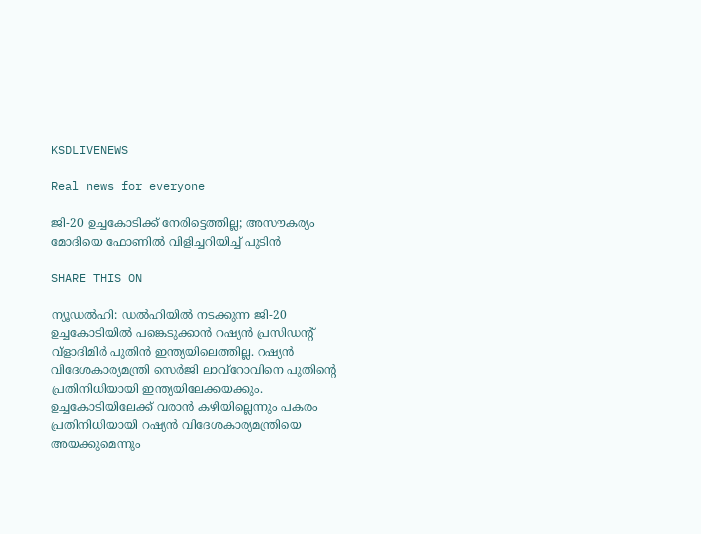KSDLIVENEWS

Real news for everyone

ജി-20 ഉച്ചകോടിക്ക് നേരിട്ടെത്തില്ല; അസൗകര്യം മോദിയെ ഫോണില്‍ വിളിച്ചറിയിച്ച് പുടിൻ

SHARE THIS ON

ന്യൂഡല്‍ഹി: ഡല്‍ഹിയില്‍ നടക്കുന്ന ജി-20 ഉച്ചകോടിയില്‍ പങ്കെടുക്കാന്‍ റഷ്യന്‍ പ്രസിഡന്റ് വ്‌ളാദിമിര്‍ പുതിന്‍ ഇന്ത്യയിലെത്തില്ല. റഷ്യന്‍ വിദേശകാര്യമന്ത്രി സെര്‍ജി ലാവ്‌റോവിനെ പുതിന്റെ പ്രതിനിധിയായി ഇന്ത്യയിലേക്കയക്കും. ഉച്ചകോടിയിലേക്ക് വരാന്‍ കഴിയില്ലെന്നും പകരം പ്രതിനിധിയായി റഷ്യന്‍ വിദേശകാര്യമന്ത്രിയെ അയക്കുമെന്നും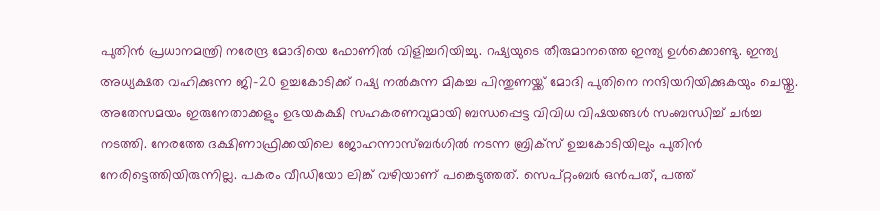പുതിന്‍ പ്രധാനമന്ത്രി നരേന്ദ്ര മോദിയെ ഫോണില്‍ വിളിച്ചറിയിച്ചു. റഷ്യയുടെ തീരുമാനത്തെ ഇന്ത്യ ഉള്‍ക്കൊണ്ടു. ഇന്ത്യ അധ്യക്ഷത വഹിക്കുന്ന ജി-20 ഉച്ചകോടിക്ക് റഷ്യ നല്‍കുന്ന മികച്ച പിന്തുണയ്ക്ക് മോദി പുതിനെ നന്ദിയറിയിക്കുകയും ചെയ്തു. അതേസമയം ഇരുനേതാക്കളും ഉഭയകക്ഷി സഹകരണവുമായി ബന്ധപ്പെട്ട വിവിധ വിഷയങ്ങള്‍ സംബന്ധിച്ച് ചര്‍ച്ച നടത്തി. നേരത്തേ ദക്ഷിണാഫ്രിക്കയിലെ ജോഹന്നാസ്ബര്‍ഗില്‍ നടന്ന ബ്രിക്‌സ് ഉച്ചകോടിയിലും പുതിന്‍ നേരിട്ടെത്തിയിരുന്നില്ല. പകരം വീഡിയോ ലിങ്ക് വഴിയാണ് പങ്കെടുത്തത്. സെപ്റ്റംബര്‍ ഒന്‍പത്, പത്ത്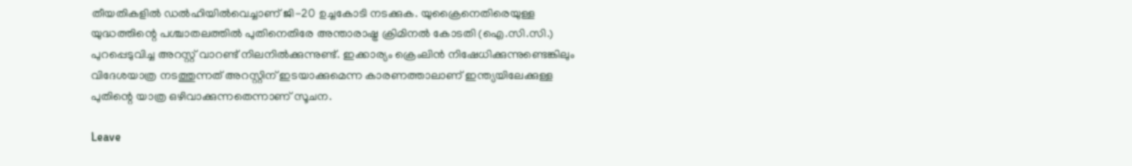തീയതികളില്‍ ഡല്‍ഹിയില്‍വെച്ചാണ് ജി-20 ഉച്ചകോടി നടക്കുക. യുക്രൈനെതിരെയുള്ള യുദ്ധത്തിന്റെ പശ്ചാതലത്തില്‍ പുതിനെതിരേ അന്താരാഷ്ട്ര ക്രിമിനല്‍ കോടതി (ഐ.സി.സി.) പുറപ്പെടുവിച്ച അറസ്റ്റ് വാറണ്ട് നിലനില്‍ക്കുന്നുണ്ട്. ഇക്കാര്യം ക്രെംലിന്‍ നിഷേധിക്കുന്നുണ്ടെങ്കിലും വിദേശയാത്ര നടത്തുന്നത് അറസ്റ്റിന് ഇടയാക്കുമെന്ന കാരണത്താലാണ് ഇന്ത്യയിലേക്കുള്ള പുതിന്റെ യാത്ര ഒഴിവാക്കുന്നതെന്നാണ് സൂചന.

Leave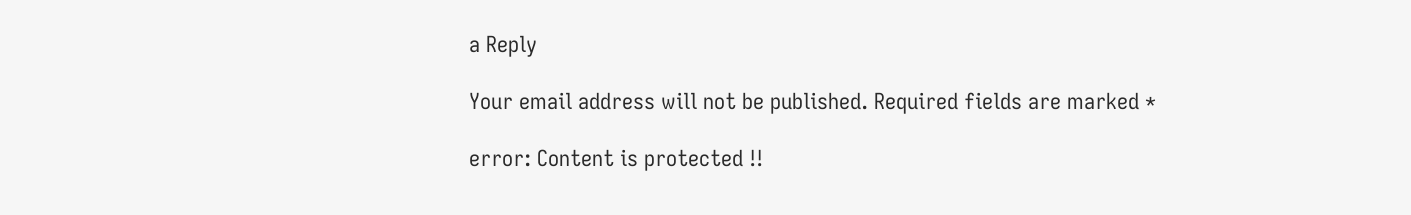a Reply

Your email address will not be published. Required fields are marked *

error: Content is protected !!